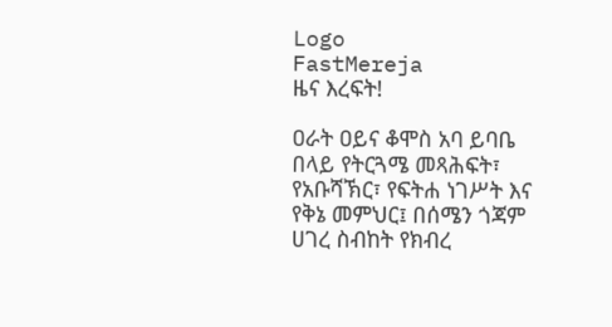Logo
FastMereja
ዜና እረፍት!

ዐራት ዐይና ቆሞስ አባ ይባቤ በላይ የትርጓሜ መጻሕፍት፣ የአቡሻኽር፣ የፍትሐ ነገሥት እና የቅኔ መምህር፤ በሰሜን ጎጃም ሀገረ ስብከት የክብረ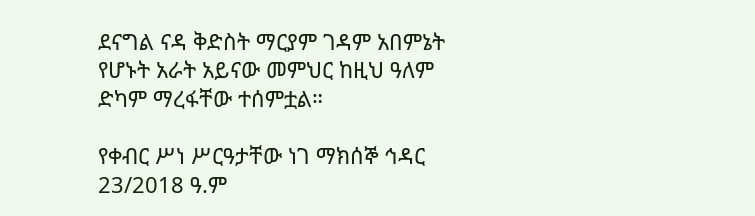ደናግል ናዳ ቅድስት ማርያም ገዳም አበምኔት የሆኑት አራት አይናው መምህር ከዚህ ዓለም ድካም ማረፋቸው ተሰምቷል።

የቀብር ሥነ ሥርዓታቸው ነገ ማክሰኞ ኅዳር 23/2018 ዓ.ም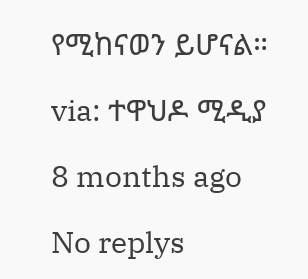የሚከናወን ይሆናል።

via: ተዋህዶ ሚዲያ

8 months ago

No replys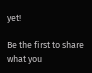yet!

Be the first to share what you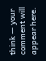think — your comment will appear here.